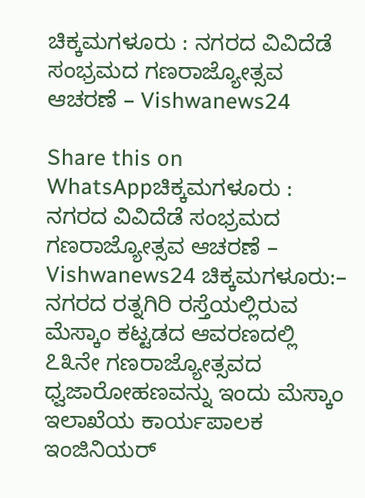ಚಿಕ್ಕಮಗಳೂರು : ನಗರದ ವಿವಿದೆಡೆ ಸಂಭ್ರಮದ ಗಣರಾಜ್ಯೋತ್ಸವ ಆಚರಣೆ – Vishwanews24

Share this on WhatsAppಚಿಕ್ಕಮಗಳೂರು : ನಗರದ ವಿವಿದೆಡೆ ಸಂಭ್ರಮದ ಗಣರಾಜ್ಯೋತ್ಸವ ಆಚರಣೆ – Vishwanews24 ಚಿಕ್ಕಮಗಳೂರು:– ನಗರದ ರತ್ನಗಿರಿ ರಸ್ತೆಯಲ್ಲಿರುವ ಮೆಸ್ಕಾಂ ಕಟ್ಟಡದ ಆವರಣದಲ್ಲಿ ೭೩ನೇ ಗಣರಾಜ್ಯೋತ್ಸವದ ಧ್ವಜಾರೋಹಣವನ್ನು ಇಂದು ಮೆಸ್ಕಾಂ ಇಲಾಖೆಯ ಕಾರ್ಯಪಾಲಕ ಇಂಜಿನಿಯರ್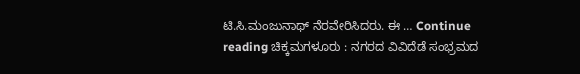ಟಿ.ಸಿ.ಮಂಜುನಾಥ್ ನೆರವೇರಿಸಿದರು. ಈ … Continue reading ಚಿಕ್ಕಮಗಳೂರು : ನಗರದ ವಿವಿದೆಡೆ ಸಂಭ್ರಮದ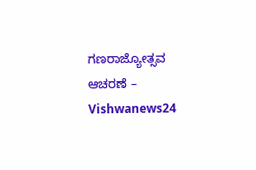ಗಣರಾಜ್ಯೋತ್ಸವ ಆಚರಣೆ – Vishwanews24